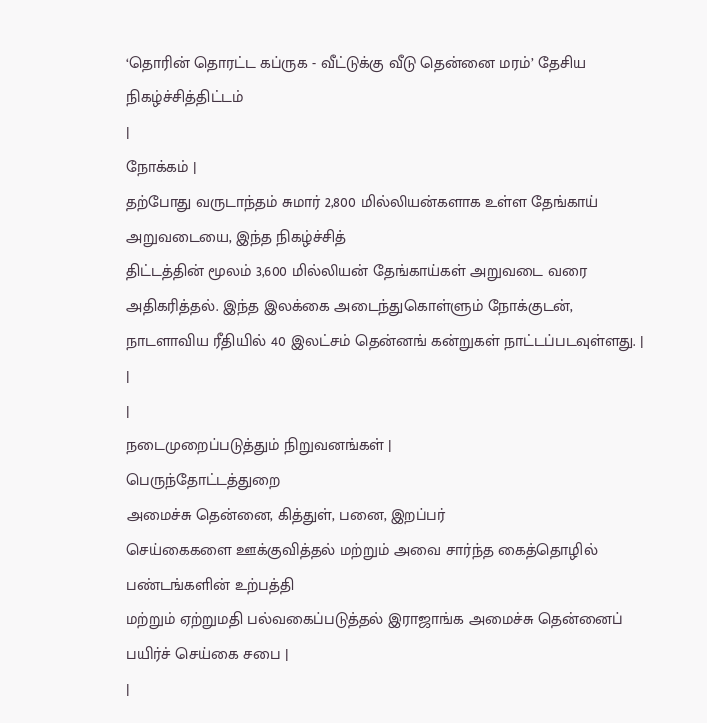‘தொரின் தொரட்ட கப்ருக - வீட்டுக்கு வீடு தென்னை மரம்’ தேசிய நிகழ்ச்சித்திட்டம்
|
நோக்கம் |
தற்போது வருடாந்தம் சுமார் 2,800 மில்லியன்களாக உள்ள தேங்காய் அறுவடையை, இந்த நிகழ்ச்சித்
திட்டத்தின் மூலம் 3,600 மில்லியன் தேங்காய்கள் அறுவடை வரை அதிகரித்தல். இந்த இலக்கை அடைந்துகொள்ளும் நோக்குடன், நாடளாவிய ரீதியில் 40 இலட்சம் தென்னங் கன்றுகள் நாட்டப்படவுள்ளது. |
|
|
நடைமுறைப்படுத்தும் நிறுவனங்கள் |
பெருந்தோட்டத்துறை
அமைச்சு தென்னை, கித்துள், பனை, இறப்பர்
செய்கைகளை ஊக்குவித்தல் மற்றும் அவை சார்ந்த கைத்தொழில் பண்டங்களின் உற்பத்தி
மற்றும் ஏற்றுமதி பல்வகைப்படுத்தல் இராஜாங்க அமைச்சு தென்னைப்
பயிர்ச் செய்கை சபை |
|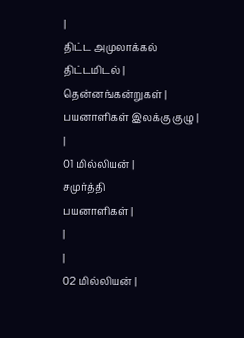|
திட்ட அமுலாக்கல் திட்டமிடல் |
தென்னங்கன்றுகள் |
பயனாளிகள் இலக்கு குழு |
|
01 மில்லியன் |
சமுர்த்தி
பயனாளிகள் |
|
|
02 மில்லியன் |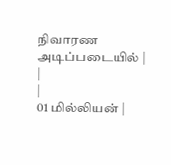நிவாரண அடிப்படையில் |
|
|
01 மில்லியன் |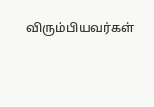விரும்பியவர்கள்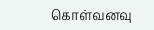கொள்வனவு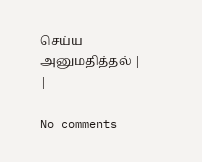செய்ய அனுமதித்தல் |
|

No comments